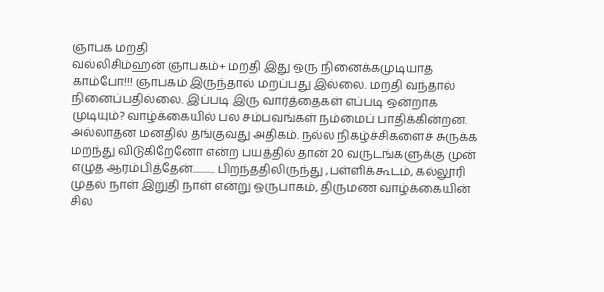ஞாபக மறதி
வல்லிசிம்ஹன் ஞாபகம்+ மறதி இது ஒரு நினைக்கமுடியாத காம்போ!!! ஞாபகம் இருந்தால் மறப்பது இல்லை. மறதி வந்தால் நினைப்பதில்லை. இப்படி இரு வார்த்தைகள் எப்படி ஒன்றாக முடியும்? வாழ்க்கையில் பல சம்பவங்கள் நம்மைப் பாதிக்கின்றன. அல்லாதன மனதில் தங்குவது அதிகம். நல்ல நிகழ்ச்சிகளைச் சுருக்க மறந்து விடுகிறேனோ என்ற பயத்தில் தான் 20 வருடங்களுக்கு முன் எழுத ஆரம்பித்தேன்........... பிறந்ததிலிருந்து ,பள்ளிக்கூடம், கல்லூரி முதல் நாள் இறுதி நாள் என்று ஒருபாகம், திருமண வாழ்க்கையின் சில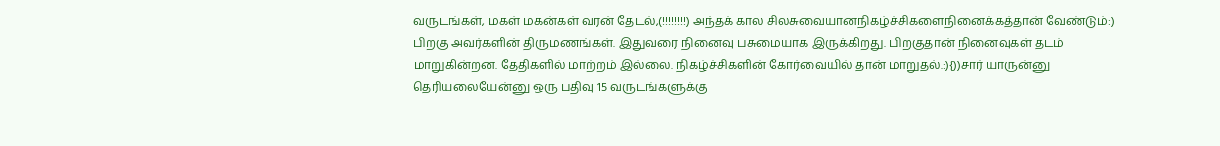வருடங்கள், மகள் மகன்கள் வரன் தேடல்,(!!!!!!!!) அந்தக் கால சிலசுவையானநிகழ்ச்சிகளைநினைக்கத்தான் வேண்டும்:) பிறகு அவர்களின் திருமணங்கள். இதுவரை நினைவு பசுமையாக இருக்கிறது. பிறகுதான் நினைவுகள் தடம் மாறுகின்றன. தேதிகளில் மாற்றம் இல்லை. நிகழ்ச்சிகளின் கோர்வையில் தான் மாறுதல்.:){))சார் யாருன்னு தெரியலையேன்னு ஒரு பதிவு 15 வருடங்களுக்கு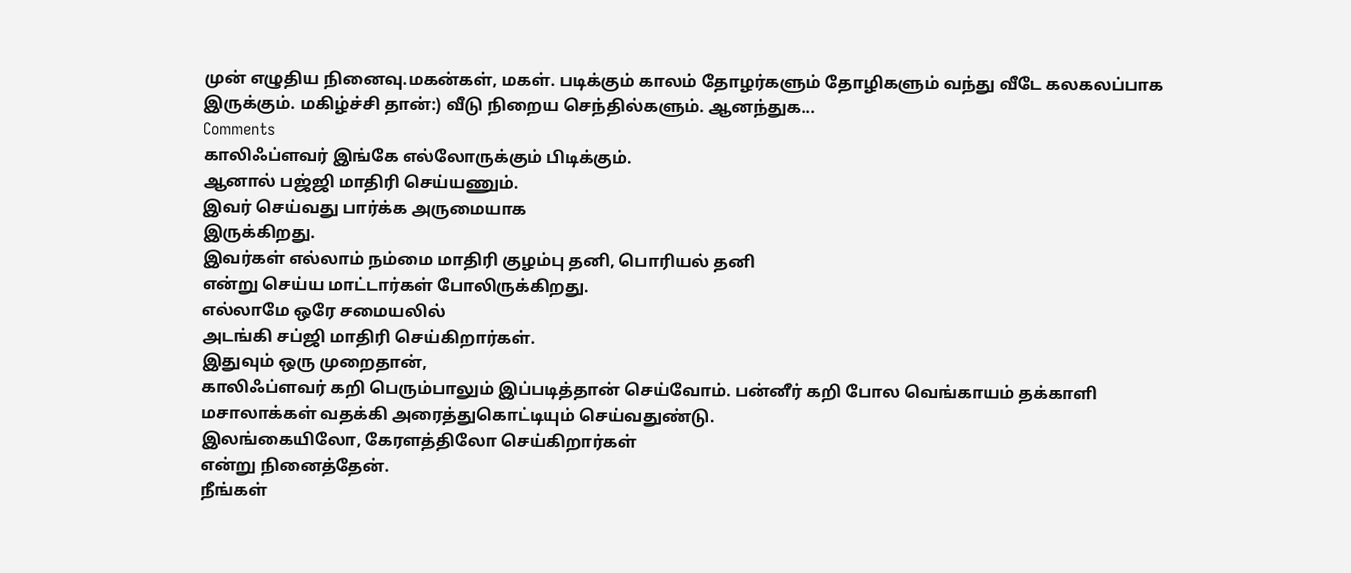முன் எழுதிய நினைவு.மகன்கள், மகள். படிக்கும் காலம் தோழர்களும் தோழிகளும் வந்து வீடே கலகலப்பாக இருக்கும். மகிழ்ச்சி தான்:) வீடு நிறைய செந்தில்களும். ஆனந்துக...
Comments
காலிஃப்ளவர் இங்கே எல்லோருக்கும் பிடிக்கும்.
ஆனால் பஜ்ஜி மாதிரி செய்யணும்.
இவர் செய்வது பார்க்க அருமையாக
இருக்கிறது.
இவர்கள் எல்லாம் நம்மை மாதிரி குழம்பு தனி, பொரியல் தனி
என்று செய்ய மாட்டார்கள் போலிருக்கிறது.
எல்லாமே ஒரே சமையலில்
அடங்கி சப்ஜி மாதிரி செய்கிறார்கள்.
இதுவும் ஒரு முறைதான்,
காலிஃப்ளவர் கறி பெரும்பாலும் இப்படித்தான் செய்வோம். பன்னீர் கறி போல வெங்காயம் தக்காளி மசாலாக்கள் வதக்கி அரைத்துகொட்டியும் செய்வதுண்டு.
இலங்கையிலோ, கேரளத்திலோ செய்கிறார்கள்
என்று நினைத்தேன்.
நீங்கள்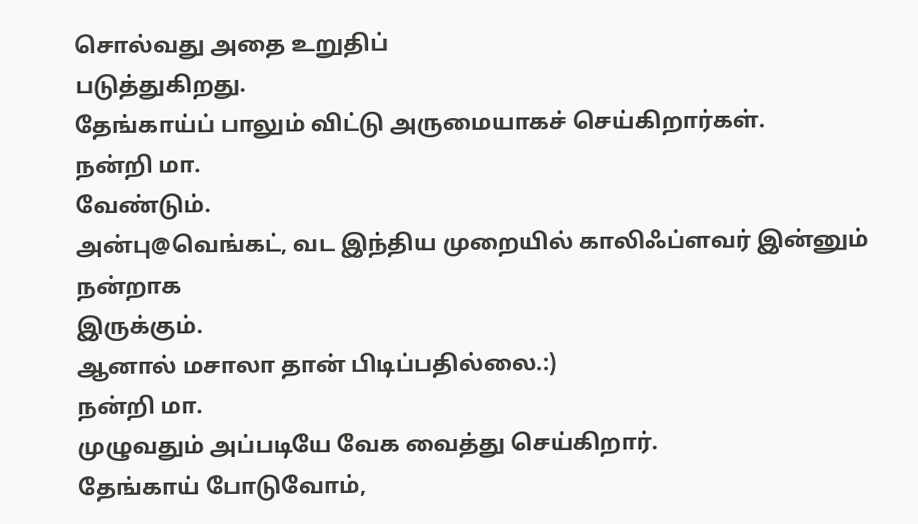சொல்வது அதை உறுதிப்
படுத்துகிறது.
தேங்காய்ப் பாலும் விட்டு அருமையாகச் செய்கிறார்கள்.
நன்றி மா.
வேண்டும்.
அன்பு@வெங்கட், வட இந்திய முறையில் காலிஃப்ளவர் இன்னும் நன்றாக
இருக்கும்.
ஆனால் மசாலா தான் பிடிப்பதில்லை.:)
நன்றி மா.
முழுவதும் அப்படியே வேக வைத்து செய்கிறார்.
தேங்காய் போடுவோம்,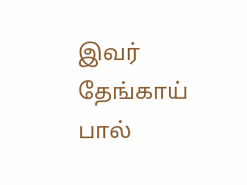இவர் தேங்காய் பால்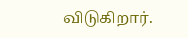விடுகிறார்.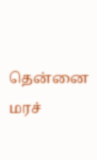தென்னை மரச்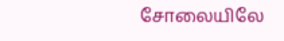சோலையிலே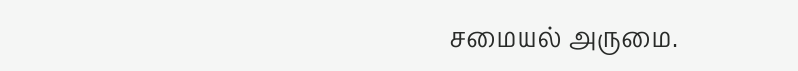சமையல் அருமை.